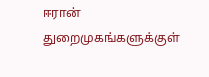ஈரான் துறைமுகங்களுக்குள்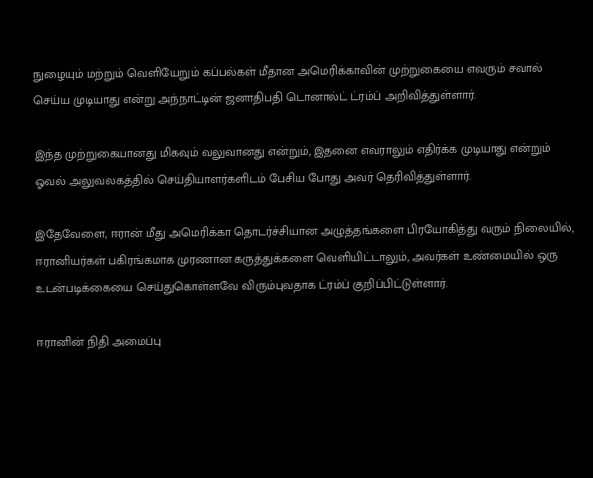நுழையும் மற்றும் வெளியேறும் கப்பல்கள் மீதான அமெரிக்காவின் முற்றுகையை எவரும் சவால் செய்ய முடியாது என்று அந்நாட்டின் ஜனாதிபதி டொனால்ட் ட்ரம்ப் அறிவித்துள்ளார்.

இந்த முற்றுகையானது மிகவும் வலுவானது என்றும், இதனை எவராலும் எதிர்க்க முடியாது என்றும் ஓவல் அலுவலகத்தில் செய்தியாளர்களிடம் பேசிய போது அவர் தெரிவித்துள்ளார்.

இதேவேளை, ஈரான் மீது அமெரிக்கா தொடர்ச்சியான அழுத்தங்களை பிரயோகித்து வரும் நிலையில், ஈரானியர்கள் பகிரங்கமாக முரணான கருத்துக்களை வெளியிட்டாலும், அவர்கள் உண்மையில் ஒரு உடன்படிக்கையை செய்துகொள்ளவே விரும்புவதாக ட்ரம்ப் குறிப்பிட்டுள்ளார்.

ஈரானின் நிதி அமைப்பு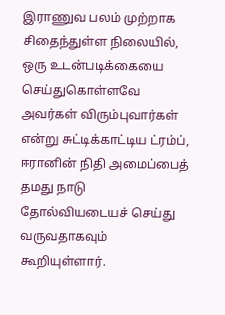இராணுவ பலம் முற்றாக சிதைந்துள்ள நிலையில், ஒரு உடன்படிக்கையை செய்துகொள்ளவே அவர்கள் விரும்புவார்கள் என்று சுட்டிக்காட்டிய ட்ரம்ப், ஈரானின் நிதி அமைப்பைத் தமது நாடு தோல்வியடையச் செய்து வருவதாகவும் கூறியுள்ளார்.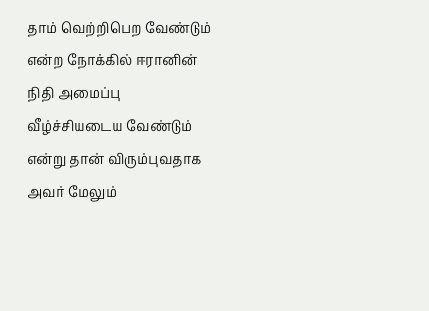தாம் வெற்றிபெற வேண்டும் என்ற நோக்கில் ஈரானின் நிதி அமைப்பு வீழ்ச்சியடைய வேண்டும் என்று தான் விரும்புவதாக அவர் மேலும்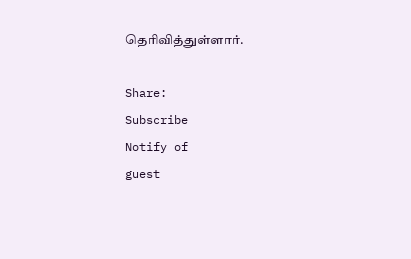தெரிவித்துள்ளார்.

Share:
Subscribe
Notify of
guest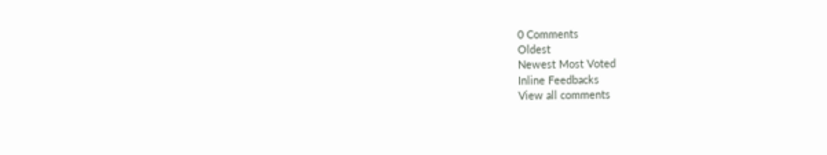0 Comments
Oldest
Newest Most Voted
Inline Feedbacks
View all comments